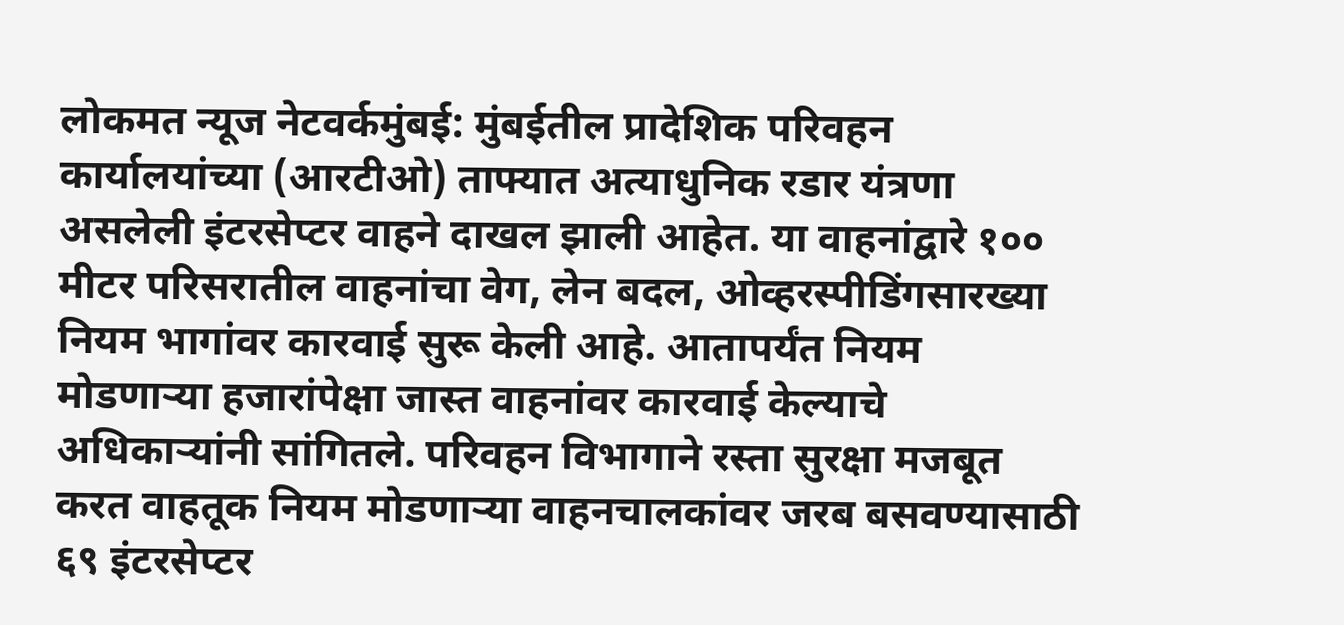लोकमत न्यूज नेटवर्कमुंबई: मुंबईतील प्रादेशिक परिवहन कार्यालयांच्या (आरटीओ) ताफ्यात अत्याधुनिक रडार यंत्रणा असलेली इंटरसेप्टर वाहने दाखल झाली आहेत. या वाहनांद्वारे १०० मीटर परिसरातील वाहनांचा वेग, लेन बदल, ओव्हरस्पीडिंगसारख्या नियम भागांवर कारवाई सुरू केली आहे. आतापर्यंत नियम मोडणाऱ्या हजारांपेक्षा जास्त वाहनांवर कारवाई केल्याचे अधिकाऱ्यांनी सांगितले. परिवहन विभागाने रस्ता सुरक्षा मजबूत करत वाहतूक नियम मोडणाऱ्या वाहनचालकांवर जरब बसवण्यासाठी ६९ इंटरसेप्टर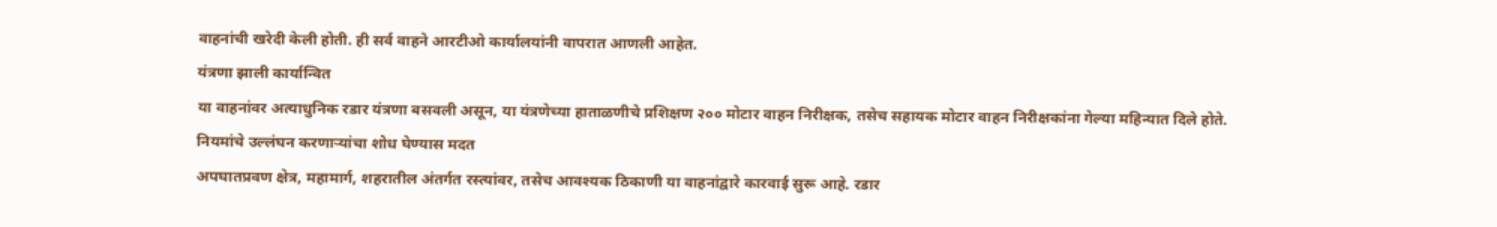वाहनांची खरेदी केली होती. ही सर्व वाहने आरटीओ कार्यालयांनी वापरात आणली आहेत.
यंत्रणा झाली कार्यान्वित
या वाहनांवर अत्याधुनिक रडार यंत्रणा बसवली असून, या यंत्रणेच्या हाताळणीचे प्रशिक्षण २०० मोटार वाहन निरीक्षक, तसेच सहायक मोटार वाहन निरीक्षकांना गेल्या महिन्यात दिले होते.
नियमांचे उल्लंघन करणाऱ्यांचा शोध घेण्यास मदत
अपघातप्रवण क्षेत्र, महामार्ग, शहरातील अंतर्गत रस्त्यांवर, तसेच आवश्यक ठिकाणी या वाहनांद्वारे कारवाई सुरू आहे. रडार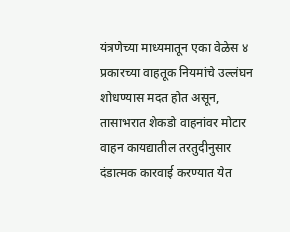यंत्रणेच्या माध्यमातून एका वेळेस ४ प्रकारच्या वाहतूक नियमांचे उल्लंघन शोधण्यास मदत होत असून, तासाभरात शेकडो वाहनांवर मोटार वाहन कायद्यातील तरतुदीनुसार दंडात्मक कारवाई करण्यात येत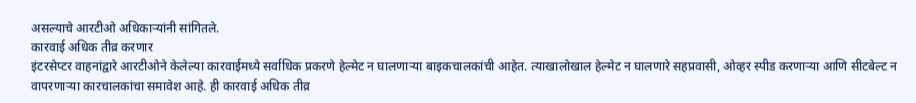असल्याचे आरटीओ अधिकाऱ्यांनी सांगितले.
कारवाई अधिक तीव्र करणार
इंटरसेप्टर वाहनांद्वारे आरटीओने केलेल्या कारवाईमध्ये सर्वाधिक प्रकरणे हेल्मेट न घालणाऱ्या बाइकचालकांची आहेत. त्याखालोखाल हेल्मेट न घालणारे सहप्रवासी, ओव्हर स्पीड करणाऱ्या आणि सीटबेल्ट न वापरणाऱ्या कारचालकांचा समावेश आहे. ही कारवाई अधिक तीव्र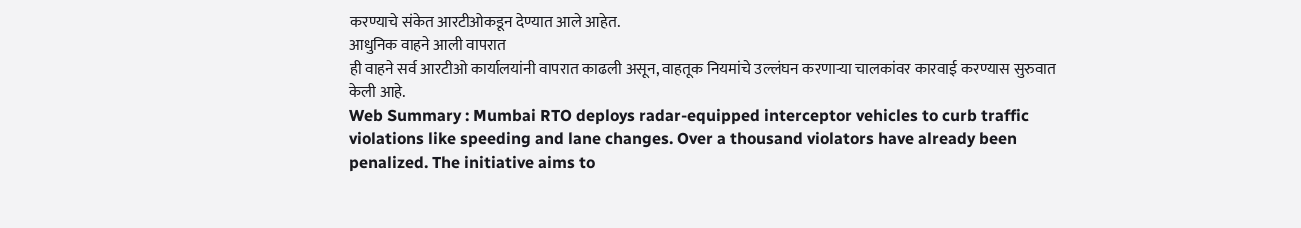करण्याचे संकेत आरटीओकडून देण्यात आले आहेत.
आधुनिक वाहने आली वापरात
ही वाहने सर्व आरटीओ कार्यालयांनी वापरात काढली असून, वाहतूक नियमांचे उल्लंघन करणाऱ्या चालकांवर कारवाई करण्यास सुरुवात केली आहे.
Web Summary : Mumbai RTO deploys radar-equipped interceptor vehicles to curb traffic violations like speeding and lane changes. Over a thousand violators have already been penalized. The initiative aims to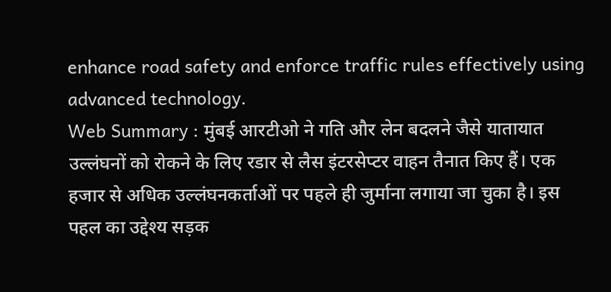enhance road safety and enforce traffic rules effectively using advanced technology.
Web Summary : मुंबई आरटीओ ने गति और लेन बदलने जैसे यातायात उल्लंघनों को रोकने के लिए रडार से लैस इंटरसेप्टर वाहन तैनात किए हैं। एक हजार से अधिक उल्लंघनकर्ताओं पर पहले ही जुर्माना लगाया जा चुका है। इस पहल का उद्देश्य सड़क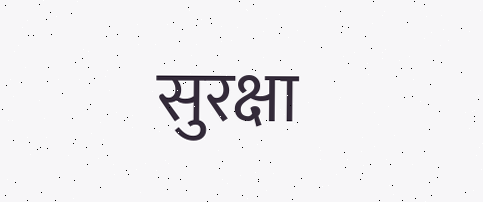सुरक्षा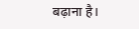बढ़ाना है।